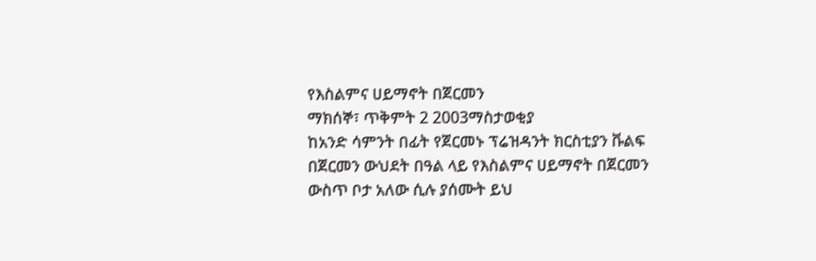የእስልምና ሀይማኖት በጀርመን
ማክሰኞ፣ ጥቅምት 2 2003ማስታወቂያ
ከአንድ ሳምንት በፊት የጀርመኑ ፕሬዝዳንት ክርስቲያን ቩልፍ በጀርመን ውህደት በዓል ላይ የእስልምና ሀይማኖት በጀርመን ውስጥ ቦታ አለው ሲሉ ያሰሙት ይህ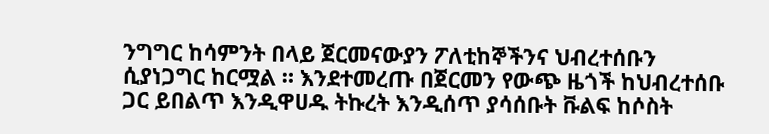ንግግር ከሳምንት በላይ ጀርመናውያን ፖለቲከኞችንና ህብረተሰቡን ሲያነጋግር ከርሟል ። እንደተመረጡ በጀርመን የውጭ ዜጎች ከህብረተሰቡ ጋር ይበልጥ እንዲዋሀዱ ትኩረት እንዲሰጥ ያሳሰቡት ቩልፍ ከሶስት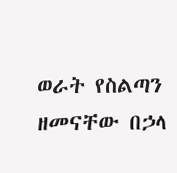ወራት የስልጣን ዘመናቸው በኃላ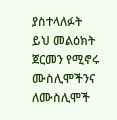ያስተላለፉት ይህ መልዕክት ጀርመን የሚኖሩ ሙስሊሞችንና ለሙስሊሞች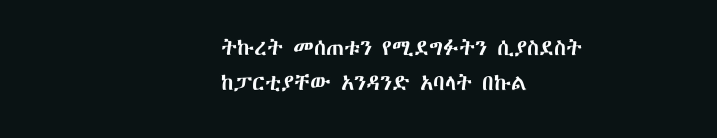ትኩረት መሰጠቱን የሚደግፉትን ሲያስደስት ከፓርቲያቸው አንዳንድ አባላት በኩል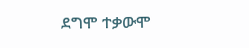ደግሞ ተቃውሞ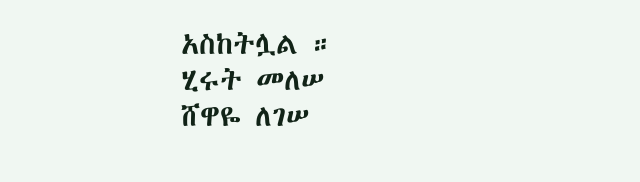አስከትሏል ።
ሂሩት መለሠ
ሸዋዬ ለገሠ